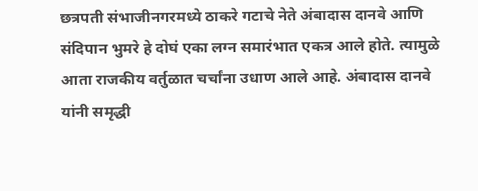छत्रपती संभाजीनगरमध्ये ठाकरे गटाचे नेते अंबादास दानवे आणि संदिपान भुमरे हे दोघं एका लग्न समारंभात एकत्र आले होते. त्यामुळे आता राजकीय वर्तुळात चर्चांना उधाण आले आहे. अंबादास दानवे यांनी समृद्धी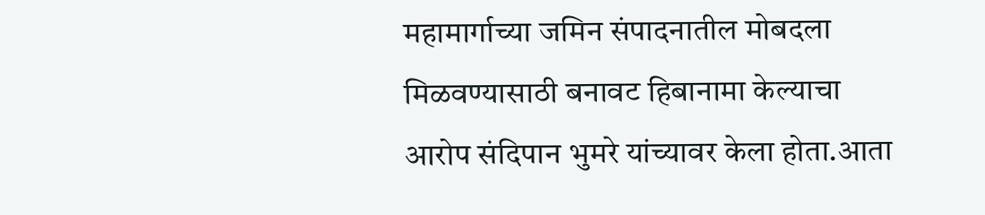महामार्गाच्या जमिन संपादनातील मोबदला मिळवण्यासाठी बनावट हिबानामा केल्याचा आरोप संदिपान भुमरे यांच्यावर केला होता.आता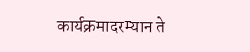कार्यक्रमादरम्यान ते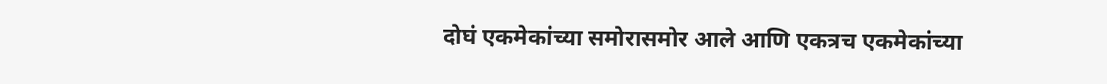दोघं एकमेकांच्या समोरासमोर आले आणि एकत्रच एकमेकांच्या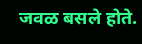जवळ बसले होते.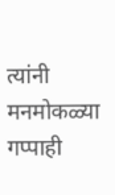त्यांनी मनमोकळ्या गप्पाही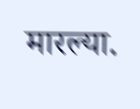मारल्या.